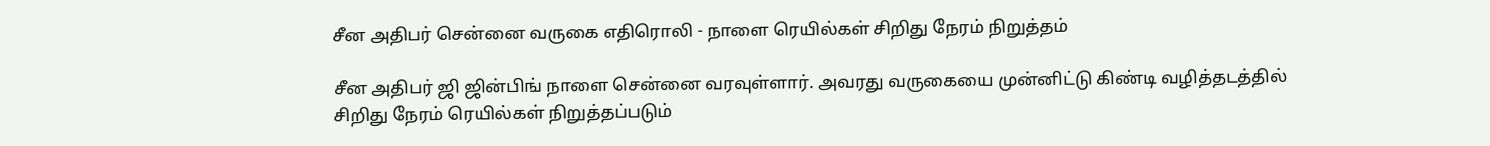சீன அதிபர் சென்னை வருகை எதிரொலி - நாளை ரெயில்கள் சிறிது நேரம் நிறுத்தம்

சீன அதிபர் ஜி ஜின்பிங் நாளை சென்னை வரவுள்ளார். அவரது வருகையை முன்னிட்டு கிண்டி வழித்தடத்தில் சிறிது நேரம் ரெயில்கள் நிறுத்தப்படும்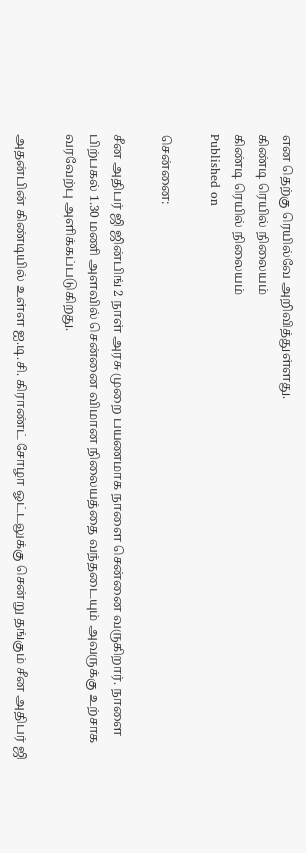என தெற்கு ரெயில்வே அறிவித்துள்ளது.
கிண்டி ரெயில் நிலையம்
கிண்டி ரெயில் நிலையம்
Published on

சென்னை:

சீன அதிபர் ஜி ஜின்பிங் 2 நாள் அரசு முறை பயணமாக நாளை சென்னை வருகிறார். நாளை பிற்பகல் 1.30 மணி அளவில் சென்னை விமான நிலையத்தை வந்தடையும் அவருக்கு உற்சாக வரவேற்பு அளிக்கப்படுகிறது.

அதன்பின் கிண்டியில் உள்ள ஐ.டி.சி. கிராண்ட் சோழா ஓட்டலுக்கு சென்று தங்கும் சீன அதிபர் ஜி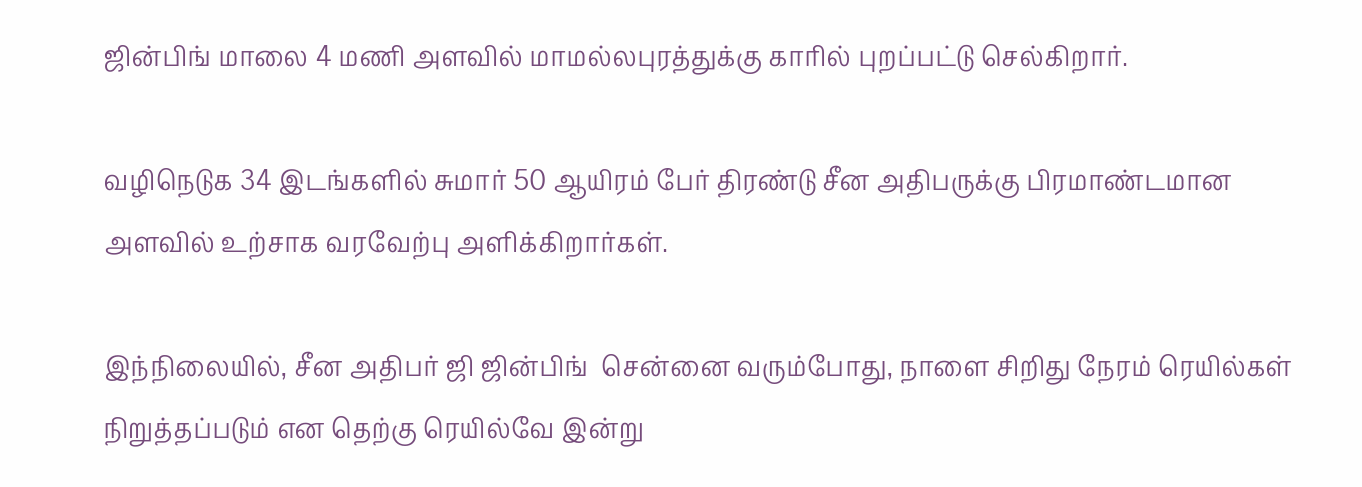ஜின்பிங் மாலை 4 மணி அளவில் மாமல்லபுரத்துக்கு காரில் புறப்பட்டு செல்கிறார்.

வழிநெடுக 34 இடங்களில் சுமார் 50 ஆயிரம் பேர் திரண்டு சீன அதிபருக்கு பிரமாண்டமான அளவில் உற்சாக வரவேற்பு அளிக்கிறார்கள்.

இந்நிலையில், சீன அதிபர் ஜி ஜின்பிங்  சென்னை வரும்போது, நாளை சிறிது நேரம் ரெயில்கள் நிறுத்தப்படும் என தெற்கு ரெயில்வே இன்று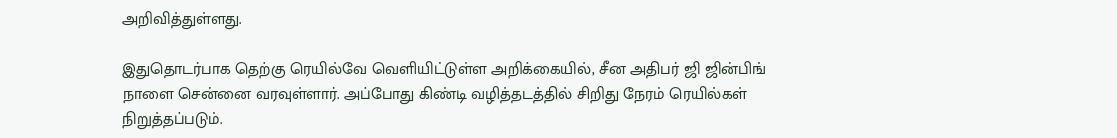அறிவித்துள்ளது.

இதுதொடர்பாக தெற்கு ரெயில்வே வெளியிட்டுள்ள அறிக்கையில், சீன அதிபர் ஜி ஜின்பிங் நாளை சென்னை வரவுள்ளார். அப்போது கிண்டி வழித்தடத்தில் சிறிது நேரம் ரெயில்கள் நிறுத்தப்படும்.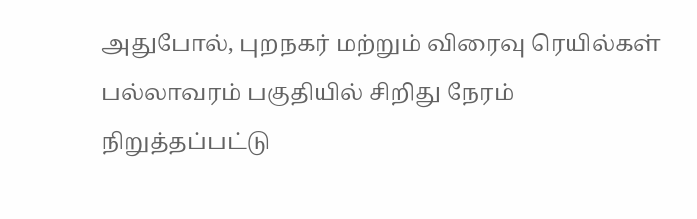அதுபோல், புறநகர் மற்றும் விரைவு ரெயில்கள் பல்லாவரம் பகுதியில் சிறிது நேரம் நிறுத்தப்பட்டு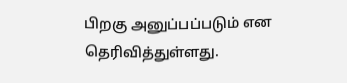பிறகு அனுப்பப்படும் என தெரிவித்துள்ளது.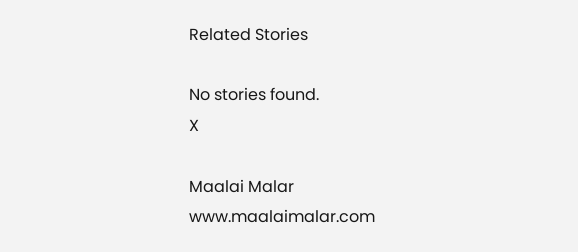Related Stories

No stories found.
X

Maalai Malar
www.maalaimalar.com